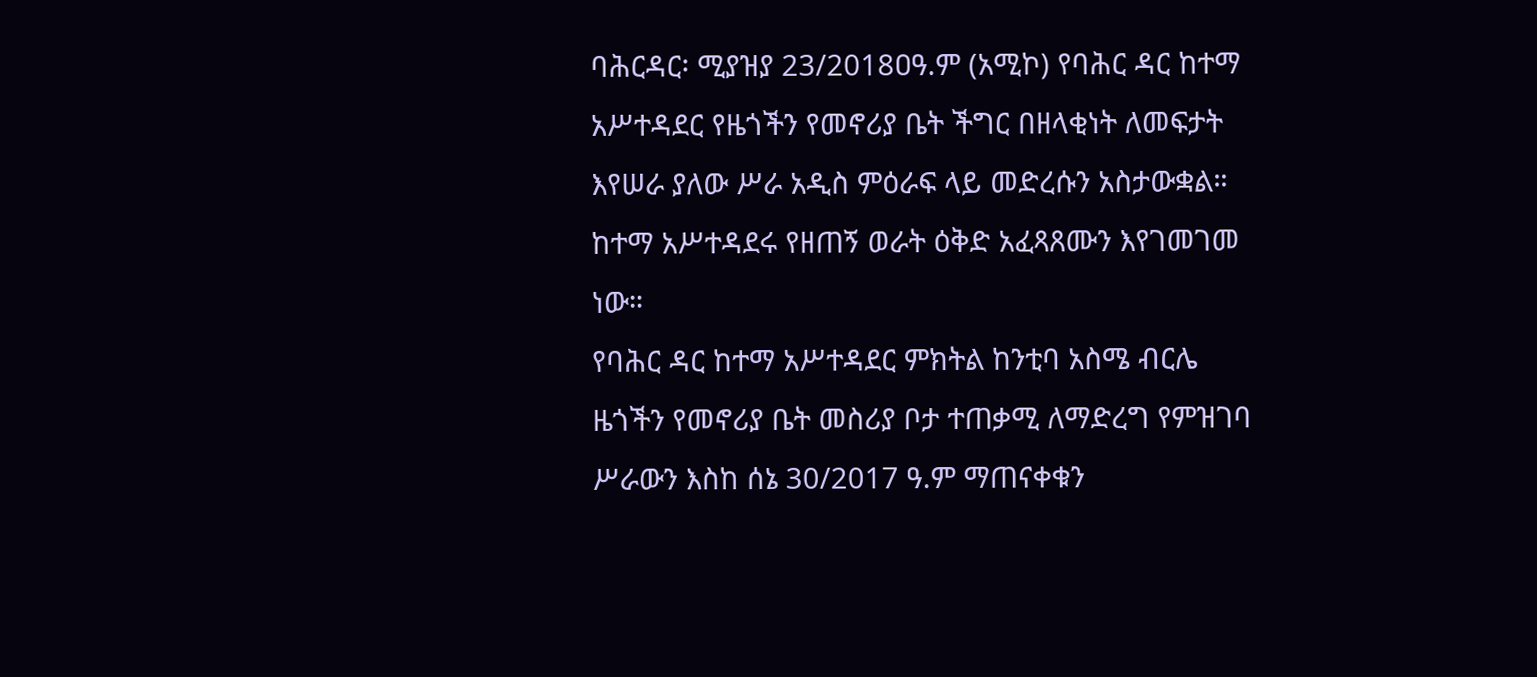ባሕርዳር፡ ሚያዝያ 23/2018ዐዓ.ም (አሚኮ) የባሕር ዳር ከተማ አሥተዳደር የዜጎችን የመኖሪያ ቤት ችግር በዘላቂነት ለመፍታት እየሠራ ያለው ሥራ አዲስ ምዕራፍ ላይ መድረሱን አስታውቋል። ከተማ አሥተዳደሩ የዘጠኝ ወራት ዕቅድ አፈጻጸሙን እየገመገመ ነው።
የባሕር ዳር ከተማ አሥተዳደር ምክትል ከንቲባ አስሜ ብርሌ ዜጎችን የመኖሪያ ቤት መስሪያ ቦታ ተጠቃሚ ለማድረግ የምዝገባ ሥራውን እስከ ሰኔ 30/2017 ዓ.ም ማጠናቀቁን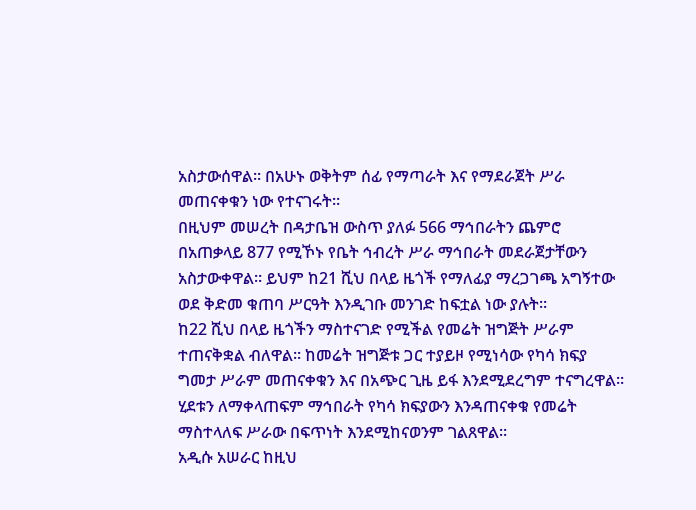አስታውሰዋል። በአሁኑ ወቅትም ሰፊ የማጣራት እና የማደራጀት ሥራ መጠናቀቁን ነው የተናገሩት።
በዚህም መሠረት በዳታቤዝ ውስጥ ያለፉ 566 ማኅበራትን ጨምሮ በአጠቃላይ 877 የሚኾኑ የቤት ኅብረት ሥራ ማኅበራት መደራጀታቸውን አስታውቀዋል። ይህም ከ21 ሺህ በላይ ዜጎች የማለፊያ ማረጋገጫ አግኝተው ወደ ቅድመ ቁጠባ ሥርዓት እንዲገቡ መንገድ ከፍቷል ነው ያሉት።
ከ22 ሺህ በላይ ዜጎችን ማስተናገድ የሚችል የመሬት ዝግጅት ሥራም ተጠናቅቋል ብለዋል። ከመሬት ዝግጅቱ ጋር ተያይዞ የሚነሳው የካሳ ክፍያ ግመታ ሥራም መጠናቀቁን እና በአጭር ጊዜ ይፋ እንደሚደረግም ተናግረዋል።
ሂደቱን ለማቀላጠፍም ማኅበራት የካሳ ክፍያውን እንዳጠናቀቁ የመሬት ማስተላለፍ ሥራው በፍጥነት እንደሚከናወንም ገልጸዋል።
አዲሱ አሠራር ከዚህ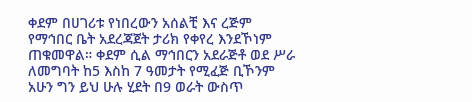ቀደም በሀገሪቱ የነበረውን አሰልቺ እና ረጅም የማኅበር ቤት አደረጃጀት ታሪክ የቀየረ እንደኾነም ጠቁመዋል። ቀደም ሲል ማኅበርን አደራጅቶ ወደ ሥራ ለመግባት ከ5 እስከ 7 ዓመታት የሚፈጅ ቢኾንም አሁን ግን ይህ ሁሉ ሂደት በ9 ወራት ውስጥ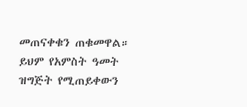መጠናቀቁን ጠቁመዋል።
ይህም የአምስት ዓመት ዝግጅት የሚጠይቀውን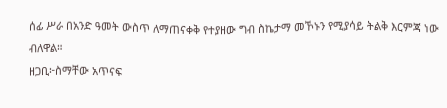ሰፊ ሥራ በአንድ ዓመት ውስጥ ለማጠናቀቅ የተያዘው ግብ ስኬታማ መኾኑን የሚያሳይ ትልቅ እርምጃ ነው ብለዋል።
ዘጋቢ፦ስማቸው አጥናፍ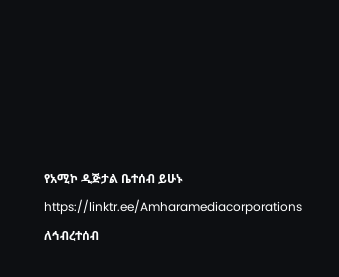የአሚኮ ዲጅታል ቤተሰብ ይሁኑ
https://linktr.ee/Amharamediacorporations
ለኅብረተሰብ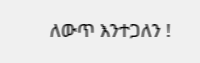ለውጥ እንተጋለን !